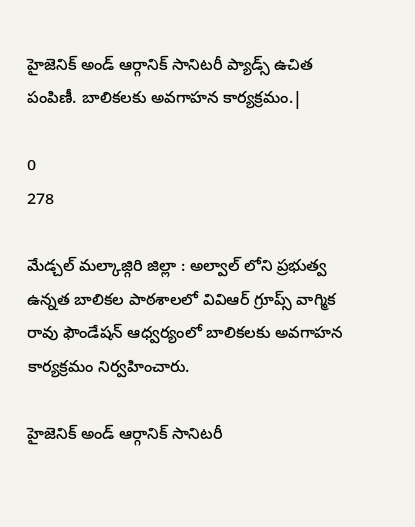హైజెనిక్ అండ్ ఆర్గానిక్ సానిటరీ ప్యాడ్స్ ఉచిత పంపిణీ. బాలికలకు అవగాహన కార్యక్రమం.|

0
278

మేడ్చల్ మల్కాజ్గిరి జిల్లా : అల్వాల్ లోని ప్రభుత్వ ఉన్నత బాలికల పాఠశాలలో వివిఆర్ గ్రూప్స్ వాగ్మిక రావు ఫౌండేషన్ ఆధ్వర్యంలో బాలికలకు అవగాహన కార్యక్రమం నిర్వహించారు.

హైజెనిక్ అండ్ ఆర్గానిక్ సానిటరీ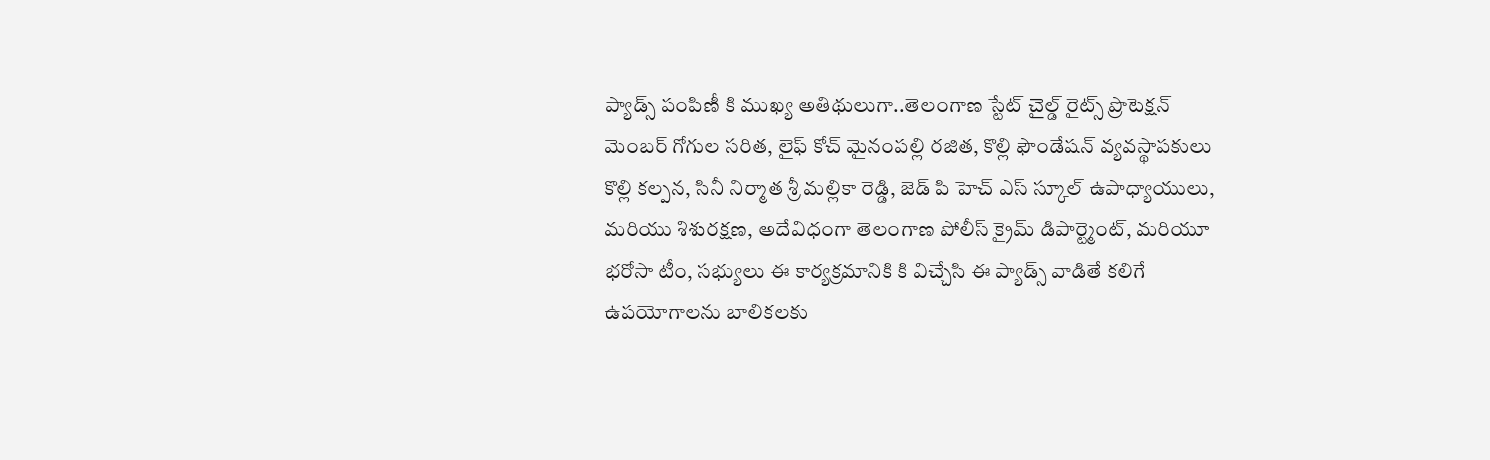ప్యాడ్స్ పంపిణీ కి ముఖ్య అతిథులుగా..తెలంగాణ స్టేట్ చైల్డ్ రైట్స్ ప్రొటెక్షన్ మెంబర్ గోగుల సరిత, లైఫ్ కోచ్ మైనంపల్లి రజిత, కొల్లి ఫౌండేషన్ వ్యవస్థాపకులు కొల్లి కల్పన, సినీ నిర్మాత శ్రీ మల్లికా రెడ్డి, జెడ్ పి హెచ్ ఎస్ స్కూల్ ఉపాధ్యాయులు, మరియు శిశురక్షణ, అదేవిధంగా తెలంగాణ పోలీస్ క్రైమ్ డిపార్ట్మెంట్, మరియూ భరోసా టీం, సభ్యులు ఈ కార్యక్రమానికి కి విచ్చేసి ఈ ప్యాడ్స్ వాడితే కలిగే ఉపయోగాలను బాలికలకు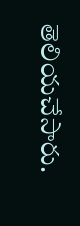తెలియచేసారు.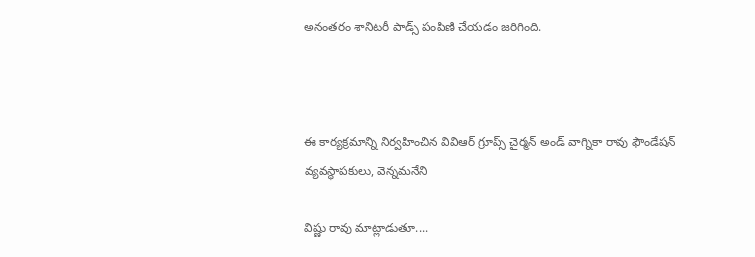అనంతరం శానిటరీ పాడ్స్ పంపిణి చేయడం జరిగింది.



ఈ కార్యక్రమాన్ని నిర్వహించిన వివిఆర్ గ్రూప్స్ చైర్మన్ అండ్ వాగ్నికా రావు ఫౌండేషన్ వ్యవస్థాపకులు, వెన్నమనేని

విష్ణు రావు మాట్లాడుతూ....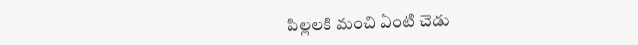పిల్లలకి మంచి ఏంటి చెడు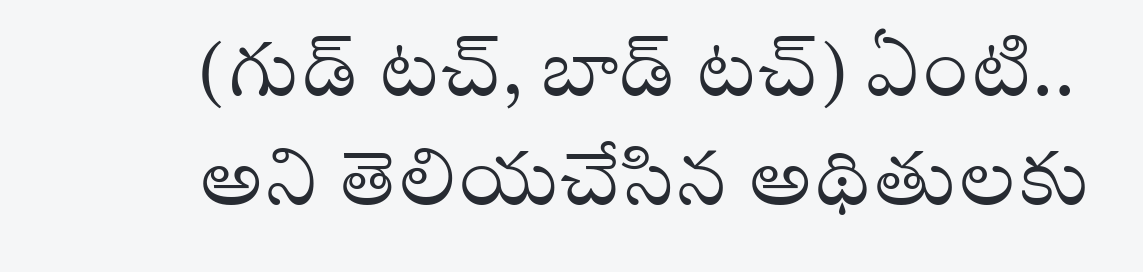(గుడ్ టచ్, బాడ్ టచ్) ఏంటి.. అని తెలియచేసిన అథితులకు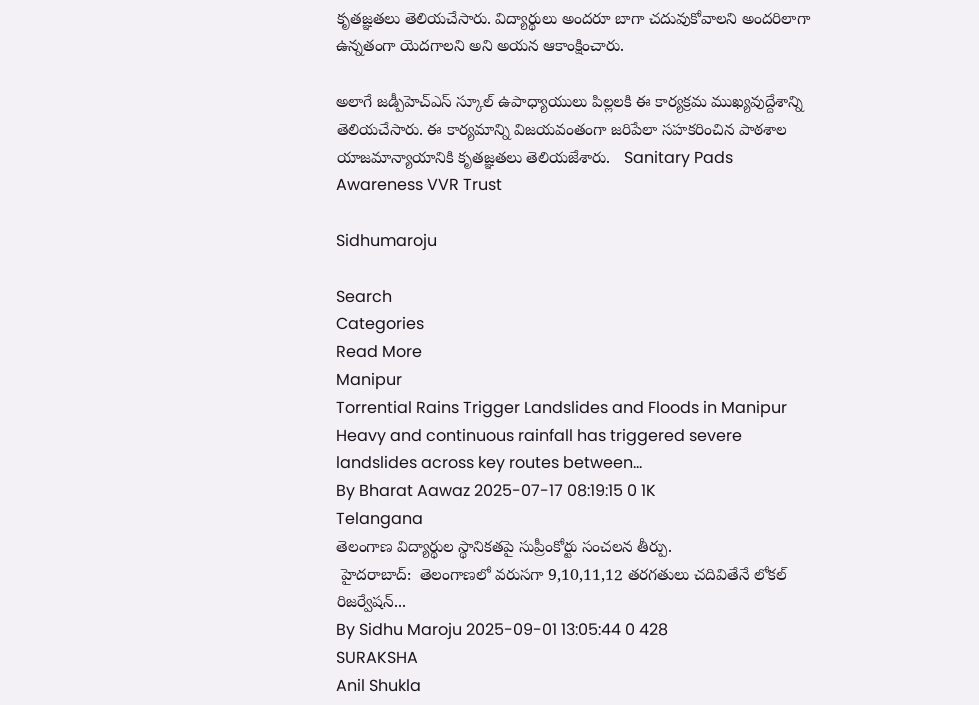కృతజ్ఞతలు తెలియచేసారు. విద్యార్థులు అందరూ బాగా చదువుకోవాలని అందరిలాగా ఉన్నతంగా యెదగాలని అని అయన ఆకాంక్షించారు.

అలాగే జడ్పీహెచ్ఎస్ స్కూల్ ఉపాధ్యాయులు పిల్లలకి ఈ కార్యక్రమ ముఖ్యవుద్దేశాన్ని తెలియచేసారు. ఈ కార్యమాన్ని విజయవంతంగా జరిపేలా సహకరించిన పాఠశాల యాజమాన్యాయానికి కృతజ్ఞతలు తెలియజేశారు.   Sanitary Pads Awareness VVR Trust

Sidhumaroju

Search
Categories
Read More
Manipur
Torrential Rains Trigger Landslides and Floods in Manipur
Heavy and continuous rainfall has triggered severe landslides across key routes between...
By Bharat Aawaz 2025-07-17 08:19:15 0 1K
Telangana
తెలంగాణ విద్యార్థుల స్థానికతపై సుప్రీంకోర్టు సంచలన తీర్పు.
 హైదరాబాద్:  తెలంగాణలో వరుసగా 9,10,11,12 తరగతులు చదివితేనే లోకల్ రిజర్వేషన్...
By Sidhu Maroju 2025-09-01 13:05:44 0 428
SURAKSHA
Anil Shukla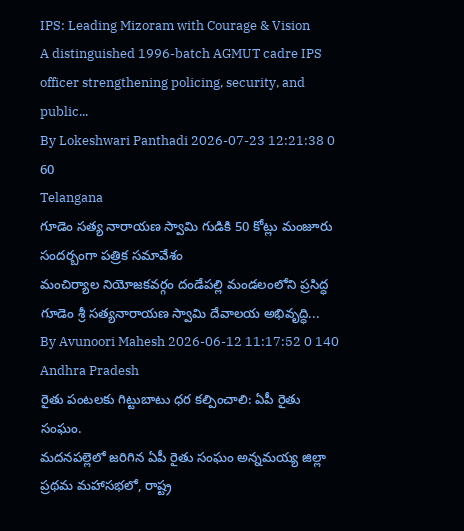IPS: Leading Mizoram with Courage & Vision
A distinguished 1996-batch AGMUT cadre IPS officer strengthening policing, security, and public...
By Lokeshwari Panthadi 2026-07-23 12:21:38 0 60
Telangana
గూడెం సత్య నారాయణ స్వామి గుడికి 50 కోట్లు మంజూరు సందర్బంగా పత్రిక సమావేశం
మంచిర్యాల నియోజకవర్గం దండేపల్లి మండలంలోని ప్రసిద్ధ గూడెం శ్రీ సత్యనారాయణ స్వామి దేవాలయ అభివృద్ధి...
By Avunoori Mahesh 2026-06-12 11:17:52 0 140
Andhra Pradesh
రైతు పంటలకు గిట్టుబాటు ధర కల్పించాలి: ఏపీ రైతు సంఘం.
మదనపల్లెలో జరిగిన ఏపీ రైతు సంఘం అన్నమయ్య జిల్లా ప్రథమ మహాసభలో, రాష్ట్ర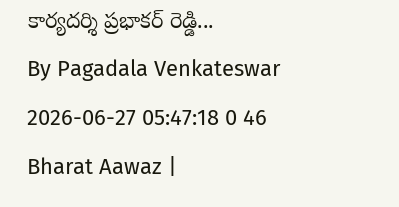కార్యదర్శి ప్రభాకర్ రెడ్డి...
By Pagadala Venkateswar 2026-06-27 05:47:18 0 46
Bharat Aawaz |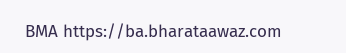BMA https://ba.bharataawaz.com